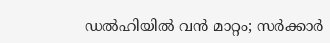ഡൽഹിയിൽ വൻ മാറ്റം; സർക്കാർ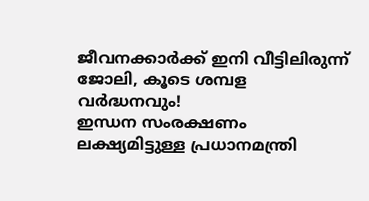ജീവനക്കാർക്ക് ഇനി വീട്ടിലിരുന്ന് ജോലി, കൂടെ ശമ്പള വർദ്ധനവും!
ഇന്ധന സംരക്ഷണം ലക്ഷ്യമിട്ടുള്ള പ്രധാനമന്ത്രി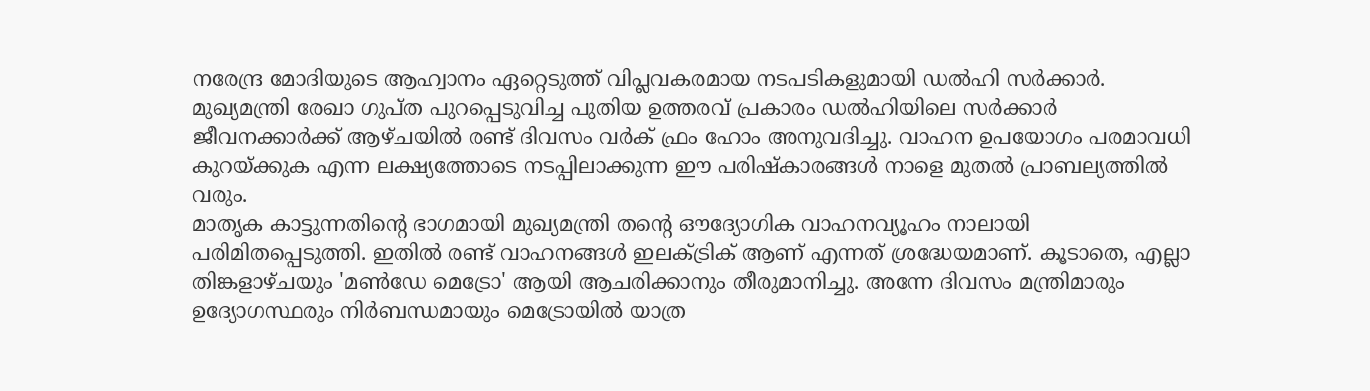നരേന്ദ്ര മോദിയുടെ ആഹ്വാനം ഏറ്റെടുത്ത് വിപ്ലവകരമായ നടപടികളുമായി ഡൽഹി സർക്കാർ. മുഖ്യമന്ത്രി രേഖാ ഗുപ്ത പുറപ്പെടുവിച്ച പുതിയ ഉത്തരവ് പ്രകാരം ഡൽഹിയിലെ സർക്കാർ ജീവനക്കാർക്ക് ആഴ്ചയിൽ രണ്ട് ദിവസം വർക് ഫ്രം ഹോം അനുവദിച്ചു. വാഹന ഉപയോഗം പരമാവധി കുറയ്ക്കുക എന്ന ലക്ഷ്യത്തോടെ നടപ്പിലാക്കുന്ന ഈ പരിഷ്കാരങ്ങൾ നാളെ മുതൽ പ്രാബല്യത്തിൽ വരും.
മാതൃക കാട്ടുന്നതിന്റെ ഭാഗമായി മുഖ്യമന്ത്രി തന്റെ ഔദ്യോഗിക വാഹനവ്യൂഹം നാലായി പരിമിതപ്പെടുത്തി. ഇതിൽ രണ്ട് വാഹനങ്ങൾ ഇലക്ട്രിക് ആണ് എന്നത് ശ്രദ്ധേയമാണ്. കൂടാതെ, എല്ലാ തിങ്കളാഴ്ചയും 'മൺഡേ മെട്രോ' ആയി ആചരിക്കാനും തീരുമാനിച്ചു. അന്നേ ദിവസം മന്ത്രിമാരും ഉദ്യോഗസ്ഥരും നിർബന്ധമായും മെട്രോയിൽ യാത്ര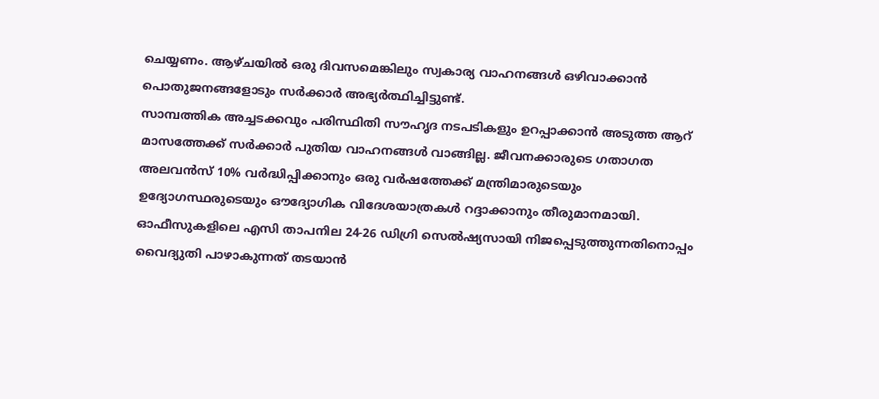ചെയ്യണം. ആഴ്ചയിൽ ഒരു ദിവസമെങ്കിലും സ്വകാര്യ വാഹനങ്ങൾ ഒഴിവാക്കാൻ പൊതുജനങ്ങളോടും സർക്കാർ അഭ്യർത്ഥിച്ചിട്ടുണ്ട്.
സാമ്പത്തിക അച്ചടക്കവും പരിസ്ഥിതി സൗഹൃദ നടപടികളും ഉറപ്പാക്കാൻ അടുത്ത ആറ് മാസത്തേക്ക് സർക്കാർ പുതിയ വാഹനങ്ങൾ വാങ്ങില്ല. ജീവനക്കാരുടെ ഗതാഗത അലവൻസ് 10% വർദ്ധിപ്പിക്കാനും ഒരു വർഷത്തേക്ക് മന്ത്രിമാരുടെയും ഉദ്യോഗസ്ഥരുടെയും ഔദ്യോഗിക വിദേശയാത്രകൾ റദ്ദാക്കാനും തീരുമാനമായി. ഓഫീസുകളിലെ എസി താപനില 24-26 ഡിഗ്രി സെൽഷ്യസായി നിജപ്പെടുത്തുന്നതിനൊപ്പം വൈദ്യുതി പാഴാകുന്നത് തടയാൻ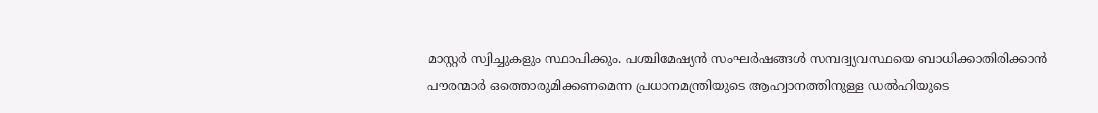മാസ്റ്റർ സ്വിച്ചുകളും സ്ഥാപിക്കും. പശ്ചിമേഷ്യൻ സംഘർഷങ്ങൾ സമ്പദ്വ്യവസ്ഥയെ ബാധിക്കാതിരിക്കാൻ പൗരന്മാർ ഒത്തൊരുമിക്കണമെന്ന പ്രധാനമന്ത്രിയുടെ ആഹ്വാനത്തിനുള്ള ഡൽഹിയുടെ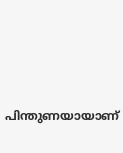പിന്തുണയായാണ്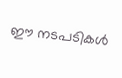ഈ നടപടികൾ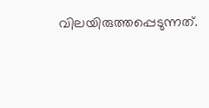വിലയിരുത്തപ്പെടുന്നത്.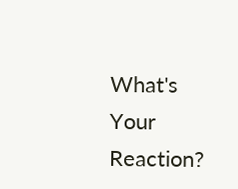What's Your Reaction?